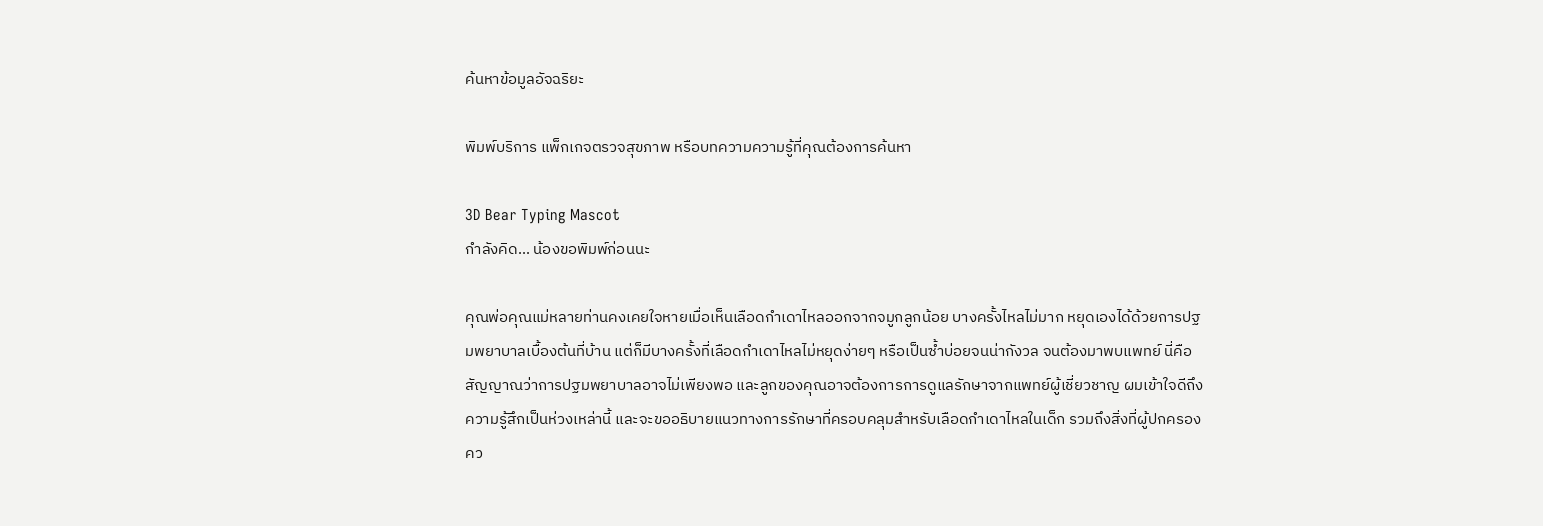ค้นหาข้อมูลอัจฉริยะ

พิมพ์บริการ แพ็กเกจตรวจสุขภาพ หรือบทความความรู้ที่คุณต้องการค้นหา

3D Bear Typing Mascot
กำลังคิด... น้องขอพิมพ์ก่อนนะ

คุณพ่อคุณแม่หลายท่านคงเคยใจหายเมื่อเห็นเลือดกำเดาไหลออกจากจมูกลูกน้อย บางครั้งไหลไม่มาก หยุดเองได้ด้วยการปฐมพยาบาลเบื้องต้นที่บ้าน แต่ก็มีบางครั้งที่เลือดกำเดาไหลไม่หยุดง่ายๆ หรือเป็นซ้ำบ่อยจนน่ากังวล จนต้องมาพบแพทย์ นี่คือสัญญาณว่าการปฐมพยาบาลอาจไม่เพียงพอ และลูกของคุณอาจต้องการการดูแลรักษาจากแพทย์ผู้เชี่ยวชาญ ผมเข้าใจดีถึงความรู้สึกเป็นห่วงเหล่านี้ และจะขออธิบายแนวทางการรักษาที่ครอบคลุมสำหรับเลือดกำเดาไหลในเด็ก รวมถึงสิ่งที่ผู้ปกครองคว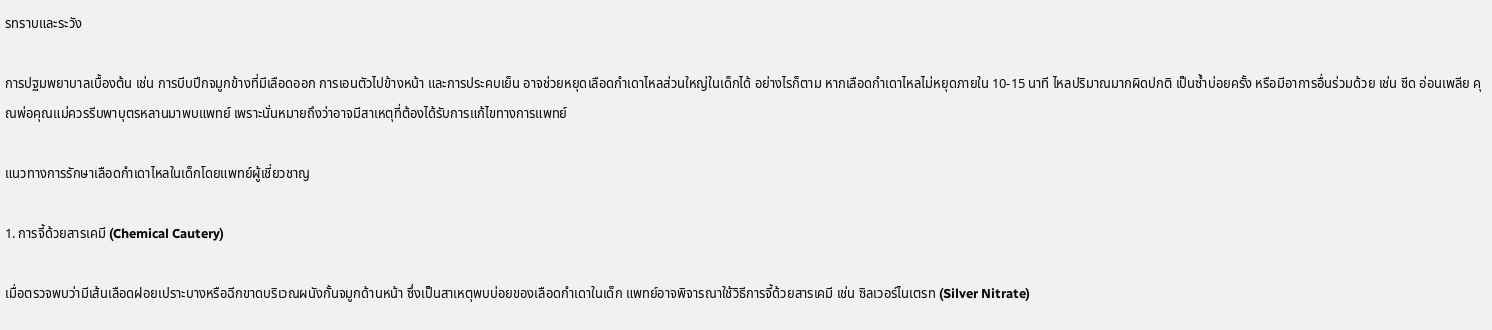รทราบและระวัง

การปฐมพยาบาลเบื้องต้น เช่น การบีบปีกจมูกข้างที่มีเลือดออก การเอนตัวไปข้างหน้า และการประคบเย็น อาจช่วยหยุดเลือดกำเดาไหลส่วนใหญ่ในเด็กได้ อย่างไรก็ตาม หากเลือดกำเดาไหลไม่หยุดภายใน 10-15 นาที ไหลปริมาณมากผิดปกติ เป็นซ้ำบ่อยครั้ง หรือมีอาการอื่นร่วมด้วย เช่น ซีด อ่อนเพลีย คุณพ่อคุณแม่ควรรีบพาบุตรหลานมาพบแพทย์ เพราะนั่นหมายถึงว่าอาจมีสาเหตุที่ต้องได้รับการแก้ไขทางการแพทย์

แนวทางการรักษาเลือดกำเดาไหลในเด็กโดยแพทย์ผู้เชี่ยวชาญ

1. การจี้ด้วยสารเคมี (Chemical Cautery)

เมื่อตรวจพบว่ามีเส้นเลือดฝอยเปราะบางหรือฉีกขาดบริเวณผนังกั้นจมูกด้านหน้า ซึ่งเป็นสาเหตุพบบ่อยของเลือดกำเดาในเด็ก แพทย์อาจพิจารณาใช้วิธีการจี้ด้วยสารเคมี เช่น ซิลเวอร์ไนเตรท (Silver Nitrate)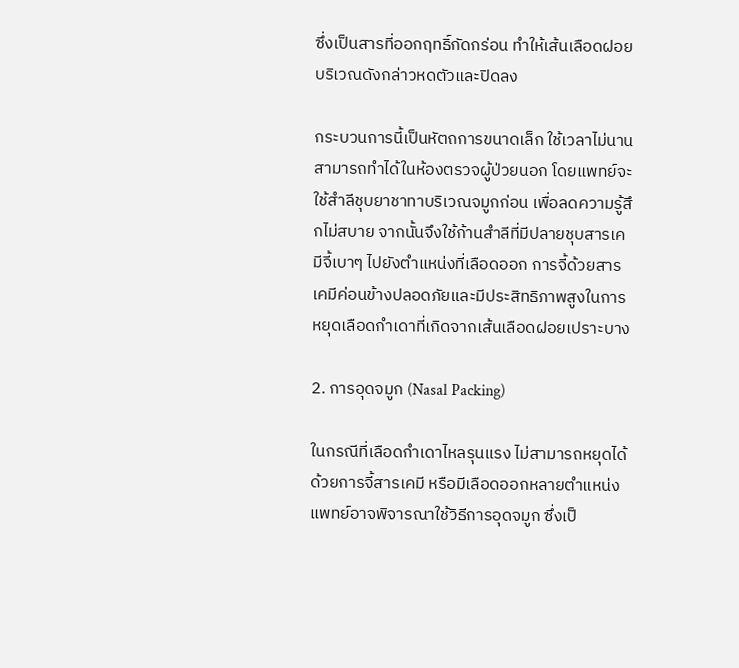ซึ่งเป็นสารที่ออกฤทธิ์กัดกร่อน ทำให้เส้นเลือดฝอยบริเวณดังกล่าวหดตัวและปิดลง

กระบวนการนี้เป็นหัตถการขนาดเล็ก ใช้เวลาไม่นาน สามารถทำได้ในห้องตรวจผู้ป่วยนอก โดยแพทย์จะใช้สำลีชุบยาชาทาบริเวณจมูกก่อน เพื่อลดความรู้สึกไม่สบาย จากนั้นจึงใช้ก้านสำลีที่มีปลายชุบสารเคมีจี้เบาๆ ไปยังตำแหน่งที่เลือดออก การจี้ด้วยสารเคมีค่อนข้างปลอดภัยและมีประสิทธิภาพสูงในการหยุดเลือดกำเดาที่เกิดจากเส้นเลือดฝอยเปราะบาง

2. การอุดจมูก (Nasal Packing)

ในกรณีที่เลือดกำเดาไหลรุนแรง ไม่สามารถหยุดได้ด้วยการจี้สารเคมี หรือมีเลือดออกหลายตำแหน่ง แพทย์อาจพิจารณาใช้วิธีการอุดจมูก ซึ่งเป็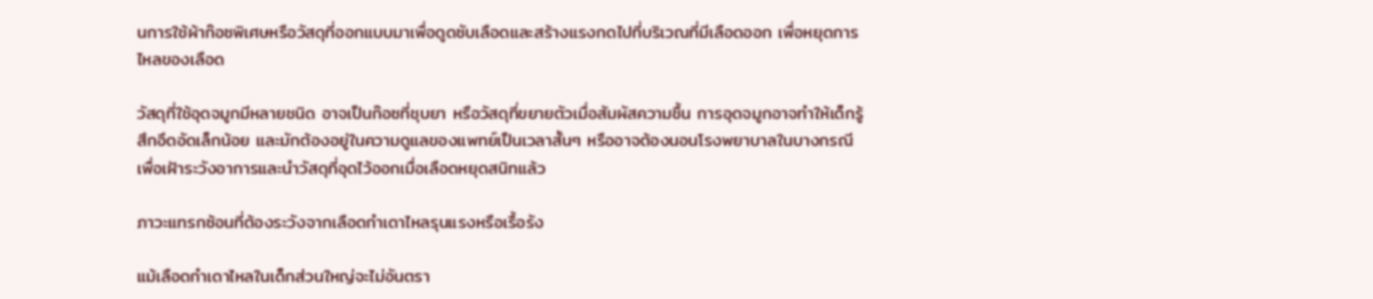นการใช้ผ้าก๊อซพิเศษหรือวัสดุที่ออกแบบมาเพื่อดูดซับเลือดและสร้างแรงกดไปที่บริเวณที่มีเลือดออก เพื่อหยุดการไหลของเลือด

วัสดุที่ใช้อุดจมูกมีหลายชนิด อาจเป็นก๊อซที่ชุบยา หรือวัสดุที่ขยายตัวเมื่อสัมผัสความชื้น การอุดจมูกอาจทำให้เด็กรู้สึกอึดอัดเล็กน้อย และมักต้องอยู่ในความดูแลของแพทย์เป็นเวลาสั้นๆ หรืออาจต้องนอนโรงพยาบาลในบางกรณี เพื่อเฝ้าระวังอาการและนำวัสดุที่อุดไว้ออกเมื่อเลือดหยุดสนิทแล้ว

ภาวะแทรกซ้อนที่ต้องระวังจากเลือดกำเดาไหลรุนแรงหรือเรื้อรัง

แม้เลือดกำเดาไหลในเด็กส่วนใหญ่จะไม่อันตรา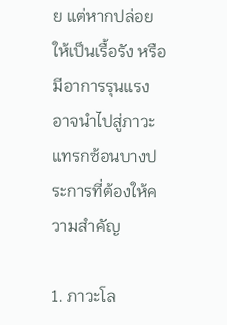ย แต่หากปล่อยให้เป็นเรื้อรัง หรือมีอาการรุนแรง อาจนำไปสู่ภาวะแทรกซ้อนบางประการที่ต้องให้ความสำคัญ

1. ภาวะโล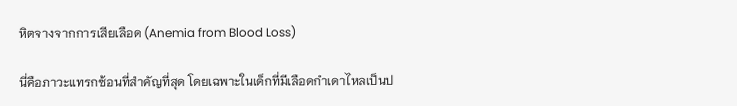หิตจางจากการเสียเลือด (Anemia from Blood Loss)

นี่คือภาวะแทรกซ้อนที่สำคัญที่สุด โดยเฉพาะในเด็กที่มีเลือดกำเดาไหลเป็นป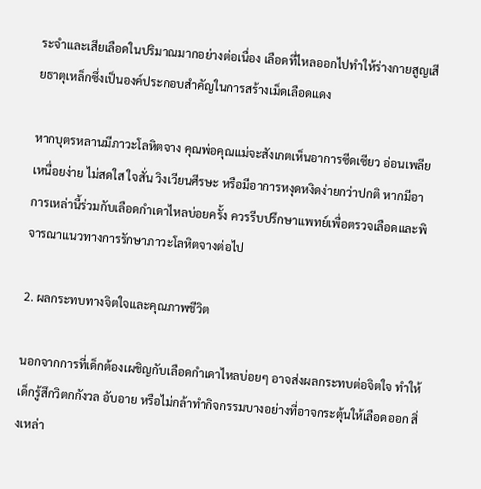ระจำและเสียเลือดในปริมาณมากอย่างต่อเนื่อง เลือดที่ไหลออกไปทำให้ร่างกายสูญเสียธาตุเหล็กซึ่งเป็นองค์ประกอบสำคัญในการสร้างเม็ดเลือดแดง

หากบุตรหลานมีภาวะโลหิตจาง คุณพ่อคุณแม่จะสังเกตเห็นอาการซีดเซียว อ่อนเพลีย เหนื่อยง่าย ไม่สดใส ใจสั่น วิงเวียนศีรษะ หรือมีอาการหงุดหงิดง่ายกว่าปกติ หากมีอาการเหล่านี้ร่วมกับเลือดกำเดาไหลบ่อยครั้ง ควรรีบปรึกษาแพทย์เพื่อตรวจเลือดและพิจารณาแนวทางการรักษาภาวะโลหิตจางต่อไป

2. ผลกระทบทางจิตใจและคุณภาพชีวิต

นอกจากการที่เด็กต้องเผชิญกับเลือดกำเดาไหลบ่อยๆ อาจส่งผลกระทบต่อจิตใจ ทำให้เด็กรู้สึกวิตกกังวล อับอาย หรือไม่กล้าทำกิจกรรมบางอย่างที่อาจกระตุ้นให้เลือดออก สิ่งเหล่า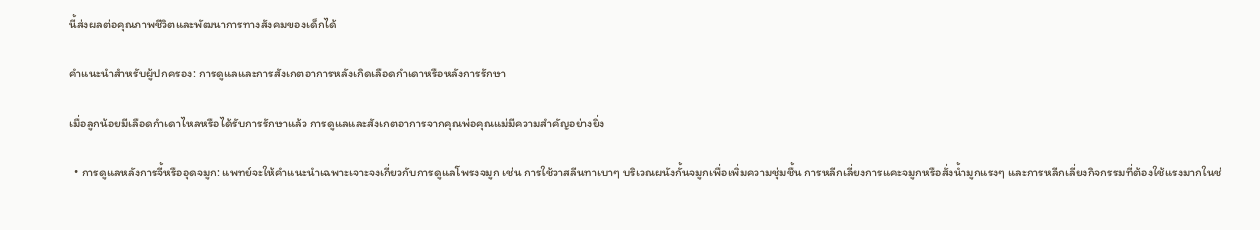นี้ส่งผลต่อคุณภาพชีวิตและพัฒนาการทางสังคมของเด็กได้

คำแนะนำสำหรับผู้ปกครอง: การดูแลและการสังเกตอาการหลังเกิดเลือดกำเดาหรือหลังการรักษา

เมื่อลูกน้อยมีเลือดกำเดาไหลหรือได้รับการรักษาแล้ว การดูแลและสังเกตอาการจากคุณพ่อคุณแม่มีความสำคัญอย่างยิ่ง

  • การดูแลหลังการจี้หรืออุดจมูก: แพทย์จะให้คำแนะนำเฉพาะเจาะจงเกี่ยวกับการดูแลโพรงจมูก เช่น การใช้วาสลีนทาเบาๆ บริเวณผนังกั้นจมูกเพื่อเพิ่มความชุ่มชื้น การหลีกเลี่ยงการแคะจมูกหรือสั่งน้ำมูกแรงๆ และการหลีกเลี่ยงกิจกรรมที่ต้องใช้แรงมากในช่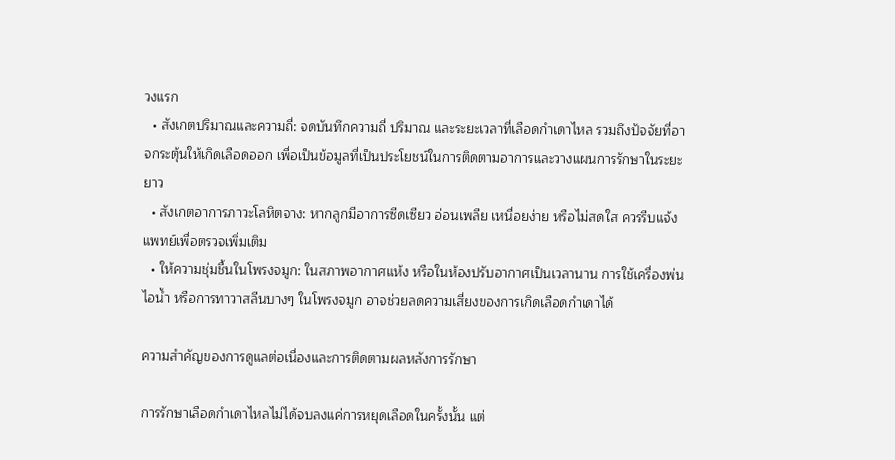วงแรก
  • สังเกตปริมาณและความถี่: จดบันทึกความถี่ ปริมาณ และระยะเวลาที่เลือดกำเดาไหล รวมถึงปัจจัยที่อาจกระตุ้นให้เกิดเลือดออก เพื่อเป็นข้อมูลที่เป็นประโยชน์ในการติดตามอาการและวางแผนการรักษาในระยะยาว
  • สังเกตอาการภาวะโลหิตจาง: หากลูกมีอาการซีดเซียว อ่อนเพลีย เหนื่อยง่าย หรือไม่สดใส ควรรีบแจ้งแพทย์เพื่อตรวจเพิ่มเติม
  • ให้ความชุ่มชื้นในโพรงจมูก: ในสภาพอากาศแห้ง หรือในห้องปรับอากาศเป็นเวลานาน การใช้เครื่องพ่นไอน้ำ หรือการทาวาสลีนบางๆ ในโพรงจมูก อาจช่วยลดความเสี่ยงของการเกิดเลือดกำเดาได้

ความสำคัญของการดูแลต่อเนื่องและการติดตามผลหลังการรักษา

การรักษาเลือดกำเดาไหลไม่ได้จบลงแค่การหยุดเลือดในครั้งนั้น แต่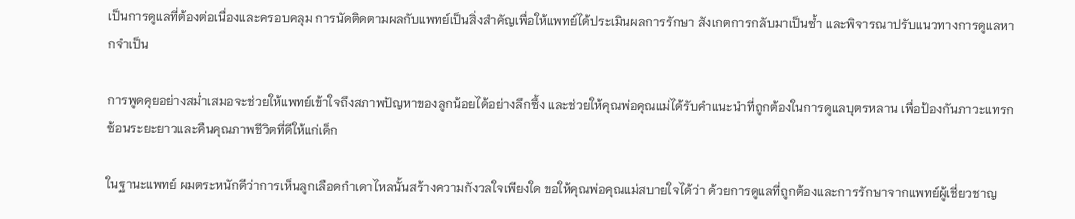เป็นการดูแลที่ต้องต่อเนื่องและครอบคลุม การนัดติดตามผลกับแพทย์เป็นสิ่งสำคัญเพื่อให้แพทย์ได้ประเมินผลการรักษา สังเกตการกลับมาเป็นซ้ำ และพิจารณาปรับแนวทางการดูแลหากจำเป็น

การพูดคุยอย่างสม่ำเสมอจะช่วยให้แพทย์เข้าใจถึงสภาพปัญหาของลูกน้อยได้อย่างลึกซึ้ง และช่วยให้คุณพ่อคุณแม่ได้รับคำแนะนำที่ถูกต้องในการดูแลบุตรหลาน เพื่อป้องกันภาวะแทรกซ้อนระยะยาวและคืนคุณภาพชีวิตที่ดีให้แก่เด็ก

ในฐานะแพทย์ ผมตระหนักดีว่าการเห็นลูกเลือดกำเดาไหลนั้นสร้างความกังวลใจเพียงใด ขอให้คุณพ่อคุณแม่สบายใจได้ว่า ด้วยการดูแลที่ถูกต้องและการรักษาจากแพทย์ผู้เชี่ยวชาญ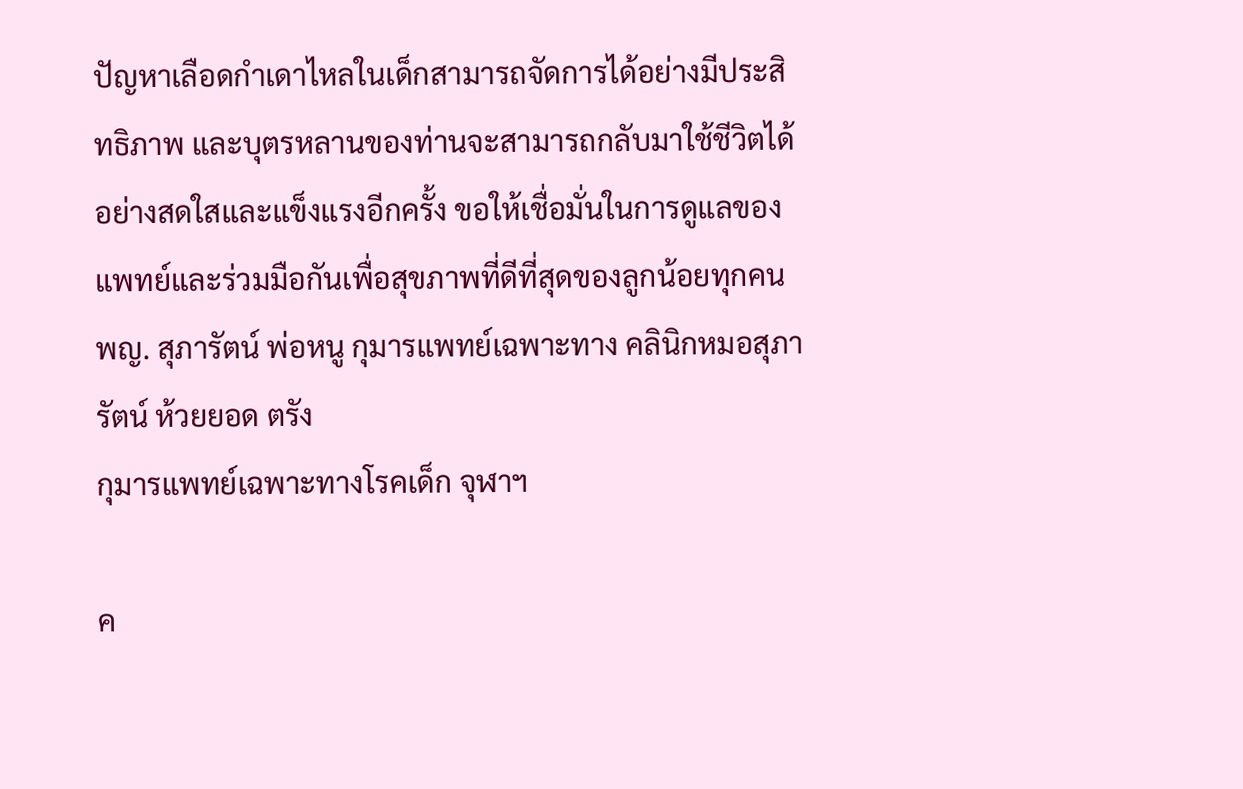ปัญหาเลือดกำเดาไหลในเด็กสามารถจัดการได้อย่างมีประสิทธิภาพ และบุตรหลานของท่านจะสามารถกลับมาใช้ชีวิตได้อย่างสดใสและแข็งแรงอีกครั้ง ขอให้เชื่อมั่นในการดูแลของแพทย์และร่วมมือกันเพื่อสุขภาพที่ดีที่สุดของลูกน้อยทุกคน
พญ. สุภารัตน์ พ่อหนู กุมารแพทย์เฉพาะทาง คลินิกหมอสุภารัตน์ ห้วยยอด ตรัง
กุมารแพทย์เฉพาะทางโรคเด็ก จุฬาฯ

ค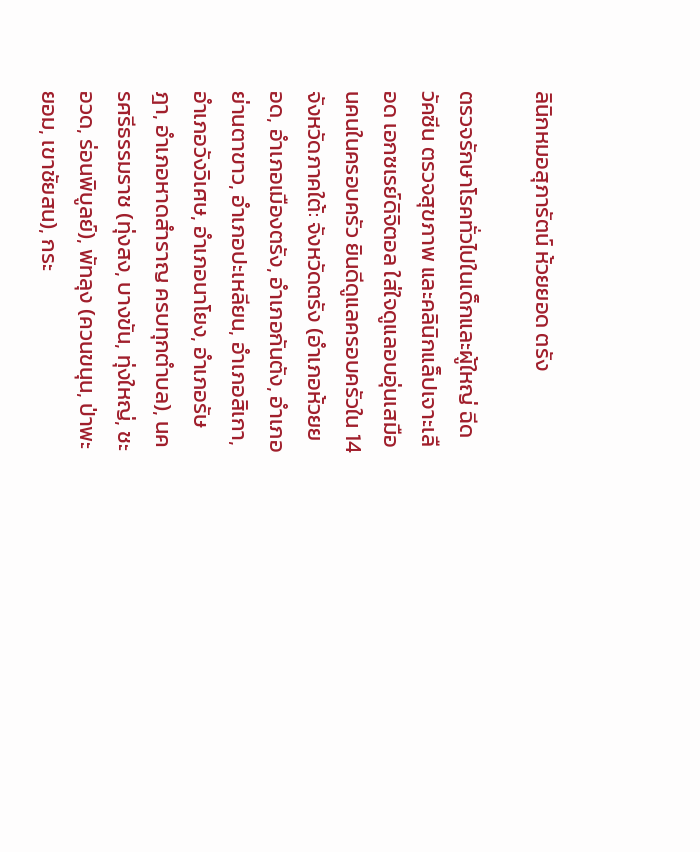ลินิกหมอสุภารัตน์ ห้วยยอด ตรัง

ตรวจรักษาโรคทั่วไปในเด็กและผู้ใหญ่ ฉีดวัคซีน ตรวจสุขภาพ และคลินิกแล็ปเจาะเลือด เอกซเรย์ดิจิตอล ใส่ใจดูแลอบอุ่นเสมือนคนในครอบครัว ยินดีดูแลครอบครัวใน 14 จังหวัดภาคใต้: จังหวัดตรัง (อำเภอห้วยยอด, อำเภอเมืองตรัง, อำเภอกันตัง, อำเภอย่านตาขาว, อำเภอปะเหลียน, อำเภอสิเกา, อำเภอวังวิเศษ, อำเภอนาโยง, อำเภอรัษฎา, อำเภอหาดสำราญ ครบทุกตำบล), นครศรีธรรมราช (ทุ่งสง, บางขัน, ทุ่งใหญ่, ชะอวด, ร่อนพิบูลย์), พัทลุง (ควนขนุน, ป่าพะยอม, เขาชัยสน), กระ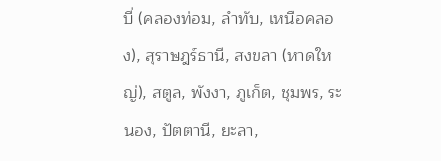บี่ (คลองท่อม, ลำทับ, เหนือคลอง), สุราษฎร์ธานี, สงขลา (หาดใหญ่), สตูล, พังงา, ภูเก็ต, ชุมพร, ระนอง, ปัตตานี, ยะลา,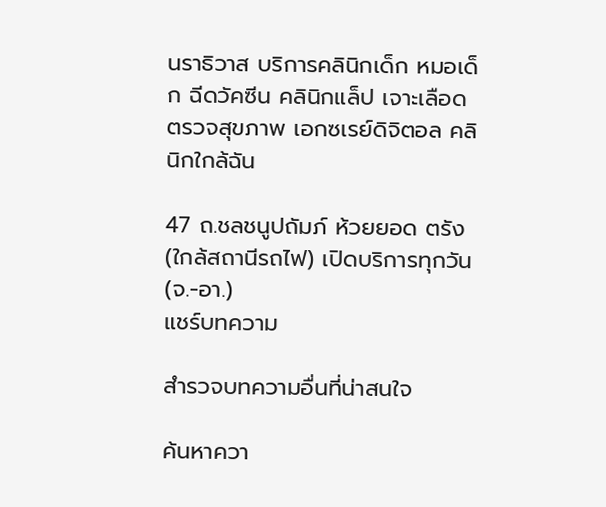นราธิวาส บริการคลินิกเด็ก หมอเด็ก ฉีดวัคซีน คลินิกแล็ป เจาะเลือด ตรวจสุขภาพ เอกซเรย์ดิจิตอล คลินิกใกล้ฉัน

47 ถ.ชลชนูปถัมภ์ ห้วยยอด ตรัง (ใกล้สถานีรถไฟ) เปิดบริการทุกวัน (จ.-อา.)
แชร์บทความ

สำรวจบทความอื่นที่น่าสนใจ

ค้นหาควา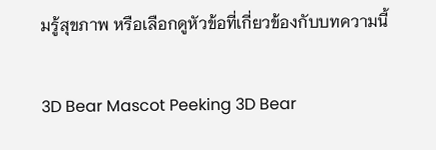มรู้สุขภาพ หรือเลือกดูหัวข้อที่เกี่ยวข้องกับบทความนี้

3D Bear Mascot Peeking 3D Bear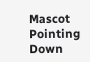Mascot Pointing Down